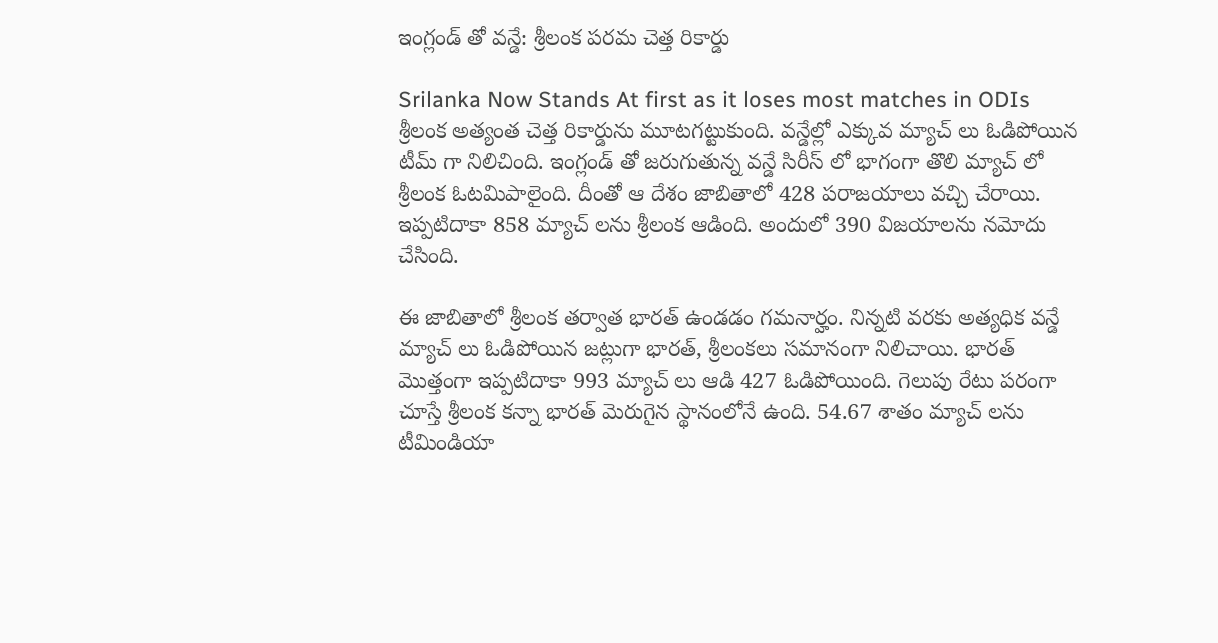ఇంగ్లండ్ తో వన్డే: శ్రీలంక పరమ చెత్త రికార్డు

Srilanka Now Stands At first as it loses most matches in ODIs
శ్రీలంక అత్యంత చెత్త రికార్డును మూటగట్టుకుంది. వన్డేల్లో ఎక్కువ మ్యాచ్ లు ఓడిపోయిన టీమ్ గా నిలిచింది. ఇంగ్లండ్ తో జరుగుతున్న వన్డే సిరీస్ లో భాగంగా తొలి మ్యాచ్ లో శ్రీలంక ఓటమిపాలైంది. దీంతో ఆ దేశం జాబితాలో 428 పరాజయాలు వచ్చి చేరాయి. ఇప్పటిదాకా 858 మ్యాచ్ లను శ్రీలంక ఆడింది. అందులో 390 విజయాలను నమోదు చేసింది.

ఈ జాబితాలో శ్రీలంక తర్వాత భారత్ ఉండడం గమనార్హం. నిన్నటి వరకు అత్యధిక వన్డే మ్యాచ్ లు ఓడిపోయిన జట్లుగా భారత్, శ్రీలంకలు సమానంగా నిలిచాయి. భారత్ మొత్తంగా ఇప్పటిదాకా 993 మ్యాచ్ లు ఆడి 427 ఓడిపోయింది. గెలుపు రేటు పరంగా చూస్తే శ్రీలంక కన్నా భారత్ మెరుగైన స్థానంలోనే ఉంది. 54.67 శాతం మ్యాచ్ లను టీమిండియా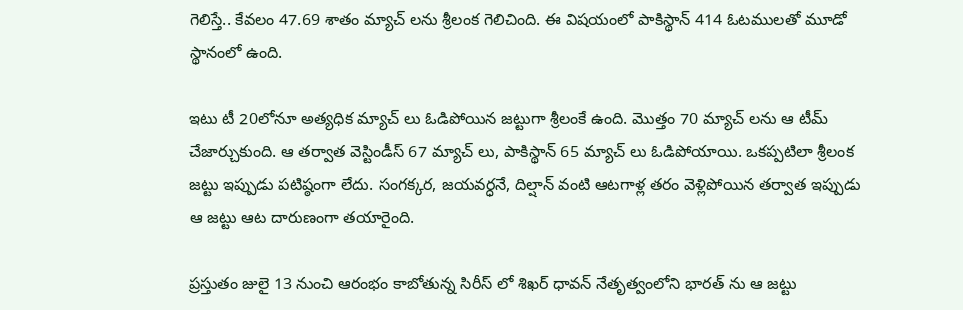గెలిస్తే.. కేవలం 47.69 శాతం మ్యాచ్ లను శ్రీలంక గెలిచింది. ఈ విషయంలో పాకిస్థాన్ 414 ఓటములతో మూడో స్థానంలో ఉంది.

ఇటు టీ 20లోనూ అత్యధిక మ్యాచ్ లు ఓడిపోయిన జట్టుగా శ్రీలంకే ఉంది. మొత్తం 70 మ్యాచ్ లను ఆ టీమ్ చేజార్చుకుంది. ఆ తర్వాత వెస్టిండీస్ 67 మ్యాచ్ లు, పాకిస్థాన్ 65 మ్యాచ్ లు ఓడిపోయాయి. ఒకప్పటిలా శ్రీలంక జట్టు ఇప్పుడు పటిష్ఠంగా లేదు. సంగక్కర, జయవర్ధనే, దిల్షాన్ వంటి ఆటగాళ్ల తరం వెళ్లిపోయిన తర్వాత ఇప్పుడు ఆ జట్టు ఆట దారుణంగా తయారైంది.

ప్రస్తుతం జులై 13 నుంచి ఆరంభం కాబోతున్న సిరీస్ లో శిఖర్ ధావన్ నేతృత్వంలోని భారత్ ను ఆ జట్టు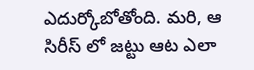ఎదుర్కోబోతోంది. మరి, ఆ సిరీస్ లో జట్టు ఆట ఎలా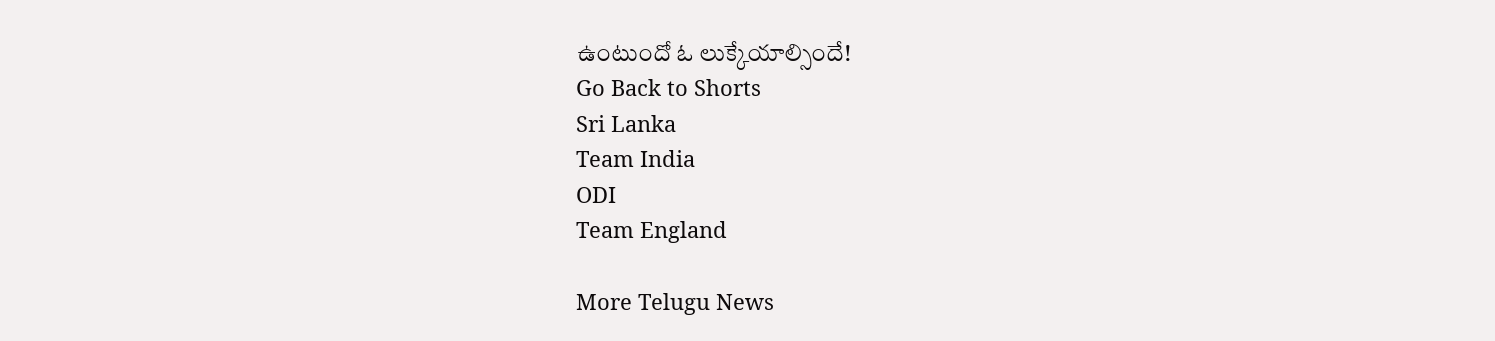ఉంటుందో ఓ లుక్కేయాల్సిందే!
Go Back to Shorts
Sri Lanka
Team India
ODI
Team England

More Telugu News